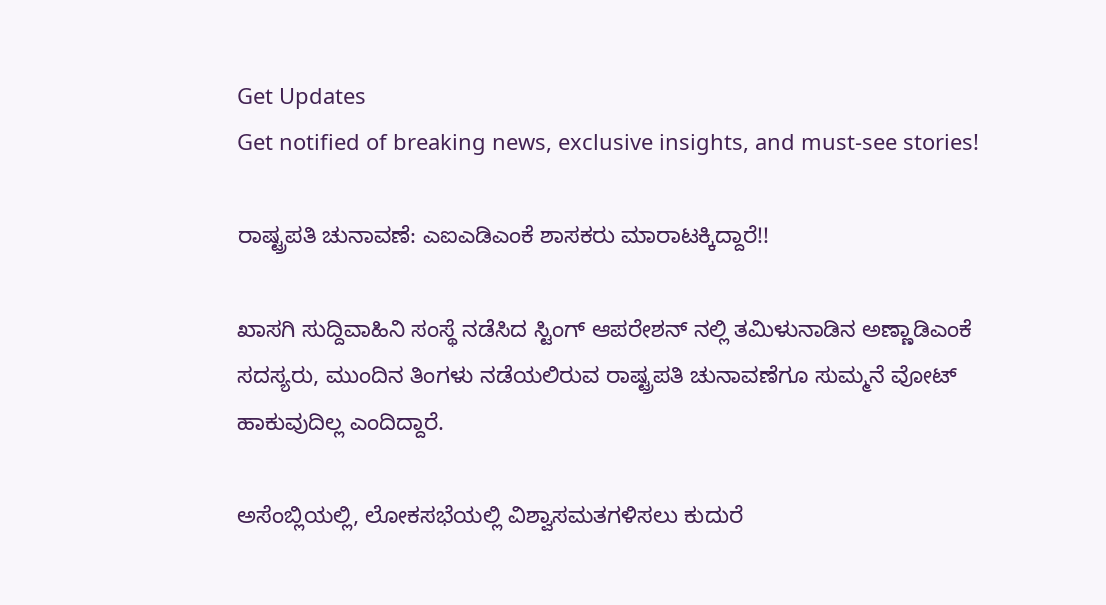Get Updates
Get notified of breaking news, exclusive insights, and must-see stories!

ರಾಷ್ಟ್ರಪತಿ ಚುನಾವಣೆ: ಎಐಎಡಿಎಂಕೆ ಶಾಸಕರು ಮಾರಾಟಕ್ಕಿದ್ದಾರೆ!!

ಖಾಸಗಿ ಸುದ್ದಿವಾಹಿನಿ ಸಂಸ್ಥೆ ನಡೆಸಿದ ಸ್ಟಿಂಗ್ ಆಪರೇಶನ್ ನಲ್ಲಿ ತಮಿಳುನಾಡಿನ ಅಣ್ಣಾಡಿಎಂಕೆ ಸದಸ್ಯರು, ಮುಂದಿನ ತಿಂಗಳು ನಡೆಯಲಿರುವ ರಾಷ್ಟ್ರಪತಿ ಚುನಾವಣೆಗೂ ಸುಮ್ಮನೆ ವೋಟ್ ಹಾಕುವುದಿಲ್ಲ ಎಂದಿದ್ದಾರೆ.

ಅಸೆಂಬ್ಲಿಯಲ್ಲಿ, ಲೋಕಸಭೆಯಲ್ಲಿ ವಿಶ್ವಾಸಮತಗಳಿಸಲು ಕುದುರೆ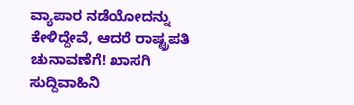ವ್ಯಾಪಾರ ನಡೆಯೋದನ್ನು ಕೇಳಿದ್ದೇವೆ, ಆದರೆ ರಾಷ್ಟ್ರಪತಿ ಚುನಾವಣೆಗೆ! ಖಾಸಗಿ ಸುದ್ದಿವಾಹಿನಿ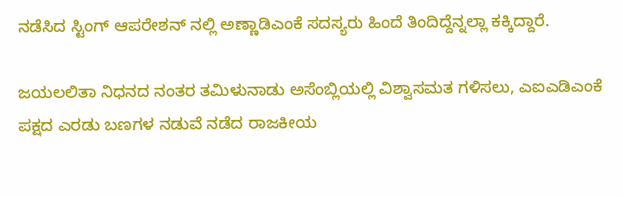ನಡೆಸಿದ ಸ್ಟಿಂಗ್ ಆಪರೇಶನ್ ನಲ್ಲಿ ಅಣ್ಣಾಡಿಎಂಕೆ ಸದಸ್ಯರು ಹಿಂದೆ ತಿಂದಿದ್ದೆನ್ನಲ್ಲಾ ಕಕ್ಕಿದ್ದಾರೆ.

ಜಯಲಲಿತಾ ನಿಧನದ ನಂತರ ತಮಿಳುನಾಡು ಅಸೆಂಬ್ಲಿಯಲ್ಲಿ ವಿಶ್ವಾಸಮತ ಗಳಿಸಲು, ಎಐಎಡಿಎಂಕೆ ಪಕ್ಷದ ಎರಡು ಬಣಗಳ ನಡುವೆ ನಡೆದ ರಾಜಕೀಯ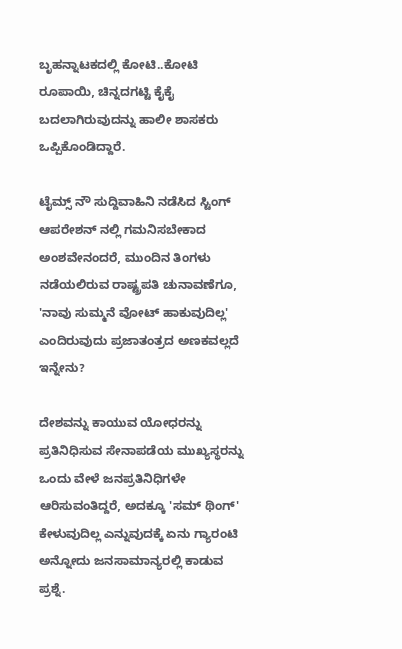ಬೃಹನ್ನಾಟಕದಲ್ಲಿ ಕೋಟಿ..ಕೋಟಿ ರೂಪಾಯಿ, ಚಿನ್ನದಗಟ್ಟಿ ಕೈಕೈ ಬದಲಾಗಿರುವುದನ್ನು ಹಾಲೀ ಶಾಸಕರು ಒಪ್ಪಿಕೊಂಡಿದ್ದಾರೆ.

ಟೈಮ್ಸ್ ನೌ ಸುದ್ದಿವಾಹಿನಿ ನಡೆಸಿದ ಸ್ಟಿಂಗ್ ಆಪರೇಶನ್ ನಲ್ಲಿ ಗಮನಿಸಬೇಕಾದ ಅಂಶವೇನಂದರೆ, ಮುಂದಿನ ತಿಂಗಳು ನಡೆಯಲಿರುವ ರಾಷ್ಟ್ರಪತಿ ಚುನಾವಣೆಗೂ, 'ನಾವು ಸುಮ್ಮನೆ ವೋಟ್ ಹಾಕುವುದಿಲ್ಲ' ಎಂದಿರುವುದು ಪ್ರಜಾತಂತ್ರದ ಅಣಕವಲ್ಲದೆ ಇನ್ನೇನು?

ದೇಶವನ್ನು ಕಾಯುವ ಯೋಧರನ್ನು ಪ್ರತಿನಿಧಿಸುವ ಸೇನಾಪಡೆಯ ಮುಖ್ಯಸ್ಥರನ್ನು ಒಂದು ವೇಳೆ ಜನಪ್ರತಿನಿಧಿಗಳೇ ಆರಿಸುವಂತಿದ್ದರೆ, ಅದಕ್ಕೂ 'ಸಮ್ ಥಿಂಗ್' ಕೇಳುವುದಿಲ್ಲ ಎನ್ನುವುದಕ್ಕೆ ಏನು ಗ್ಯಾರಂಟಿ ಅನ್ನೋದು ಜನಸಾಮಾನ್ಯರಲ್ಲಿ ಕಾಡುವ ಪ್ರಶ್ನೆ.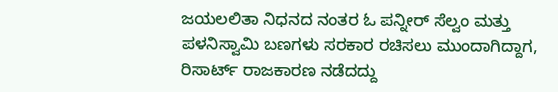ಜಯಲಲಿತಾ ನಿಧನದ ನಂತರ ಓ ಪನ್ನೀರ್ ಸೆಲ್ವಂ ಮತ್ತು ಪಳನಿಸ್ವಾಮಿ ಬಣಗಳು ಸರಕಾರ ರಚಿಸಲು ಮುಂದಾಗಿದ್ದಾಗ, ರಿಸಾರ್ಟ್ ರಾಜಕಾರಣ ನಡೆದದ್ದು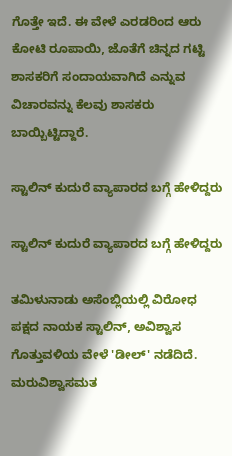ಗೊತ್ತೇ ಇದೆ. ಈ ವೇಳೆ ಎರಡರಿಂದ ಆರು ಕೋಟಿ ರೂಪಾಯಿ, ಜೊತೆಗೆ ಚಿನ್ನದ ಗಟ್ಟಿ ಶಾಸಕರಿಗೆ ಸಂದಾಯವಾಗಿದೆ ಎನ್ನುವ ವಿಚಾರವನ್ನು ಕೆಲವು ಶಾಸಕರು ಬಾಯ್ಬಿಟ್ಟಿದ್ದಾರೆ.

ಸ್ಟಾಲಿನ್ ಕುದುರೆ ವ್ಯಾಪಾರದ ಬಗ್ಗೆ ಹೇಳಿದ್ದರು

ಸ್ಟಾಲಿನ್ ಕುದುರೆ ವ್ಯಾಪಾರದ ಬಗ್ಗೆ ಹೇಳಿದ್ದರು

ತಮಿಳುನಾಡು ಅಸೆಂಬ್ಲಿಯಲ್ಲಿ ವಿರೋಧ ಪಕ್ಷದ ನಾಯಕ ಸ್ಟಾಲಿನ್, ಅವಿಶ್ವಾಸ ಗೊತ್ತುವಳಿಯ ವೇಳೆ 'ಡೀಲ್' ನಡೆದಿದೆ. ಮರುವಿಶ್ವಾಸಮತ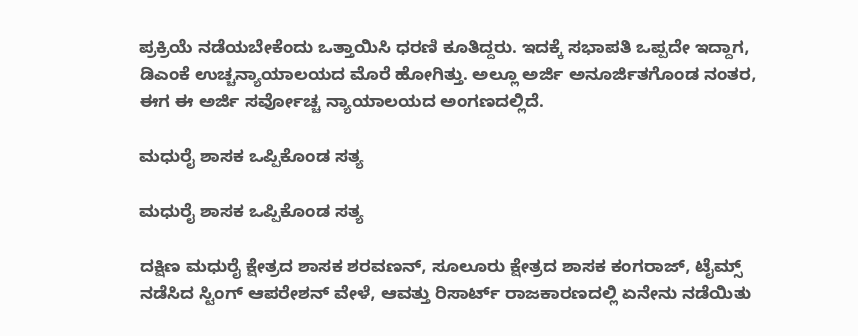ಪ್ರಕ್ರಿಯೆ ನಡೆಯಬೇಕೆಂದು ಒತ್ತಾಯಿಸಿ ಧರಣಿ ಕೂತಿದ್ದರು. ಇದಕ್ಕೆ ಸಭಾಪತಿ ಒಪ್ಪದೇ ಇದ್ದಾಗ, ಡಿಎಂಕೆ ಉಚ್ಚನ್ಯಾಯಾಲಯದ ಮೊರೆ ಹೋಗಿತ್ತು. ಅಲ್ಲೂ ಅರ್ಜಿ ಅನೂರ್ಜಿತಗೊಂಡ ನಂತರ, ಈಗ ಈ ಅರ್ಜಿ ಸರ್ವೋಚ್ಚ ನ್ಯಾಯಾಲಯದ ಅಂಗಣದಲ್ಲಿದೆ.

ಮಧುರೈ ಶಾಸಕ ಒಪ್ಪಿಕೊಂಡ ಸತ್ಯ

ಮಧುರೈ ಶಾಸಕ ಒಪ್ಪಿಕೊಂಡ ಸತ್ಯ

ದಕ್ಷಿಣ ಮಧುರೈ ಕ್ಷೇತ್ರದ ಶಾಸಕ ಶರವಣನ್, ಸೂಲೂರು ಕ್ಷೇತ್ರದ ಶಾಸಕ ಕಂಗರಾಜ್, ಟೈಮ್ಸ್ ನಡೆಸಿದ ಸ್ಟಿಂಗ್ ಆಪರೇಶನ್ ವೇಳೆ, ಆವತ್ತು ರಿಸಾರ್ಟ್ ರಾಜಕಾರಣದಲ್ಲಿ ಏನೇನು ನಡೆಯಿತು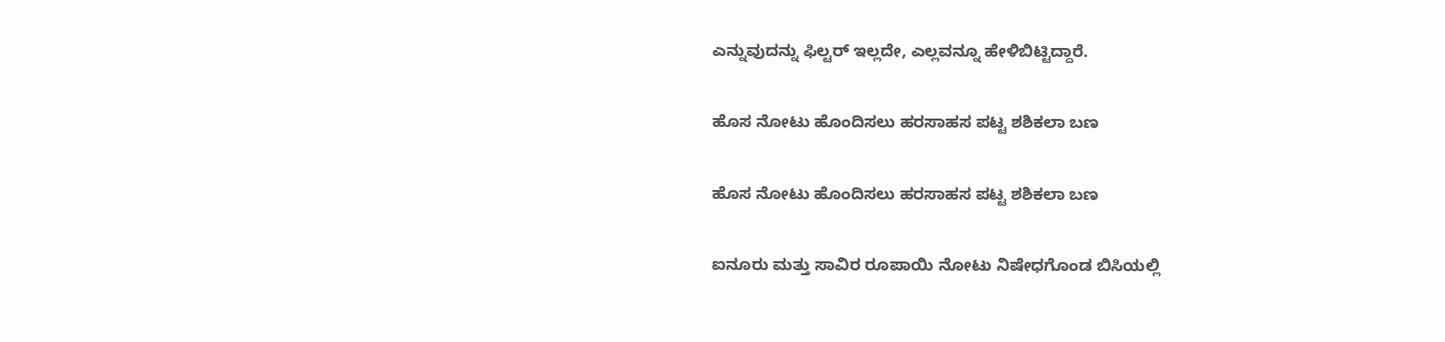ಎನ್ನುವುದನ್ನು ಫಿಲ್ಟರ್ ಇಲ್ಲದೇ, ಎಲ್ಲವನ್ನೂ ಹೇಳಿಬಿಟ್ಟಿದ್ದಾರೆ.

ಹೊಸ ನೋಟು ಹೊಂದಿಸಲು ಹರಸಾಹಸ ಪಟ್ಟ ಶಶಿಕಲಾ ಬಣ

ಹೊಸ ನೋಟು ಹೊಂದಿಸಲು ಹರಸಾಹಸ ಪಟ್ಟ ಶಶಿಕಲಾ ಬಣ

ಐನೂರು ಮತ್ತು ಸಾವಿರ ರೂಪಾಯಿ ನೋಟು ನಿಷೇಧಗೊಂಡ ಬಿಸಿಯಲ್ಲಿ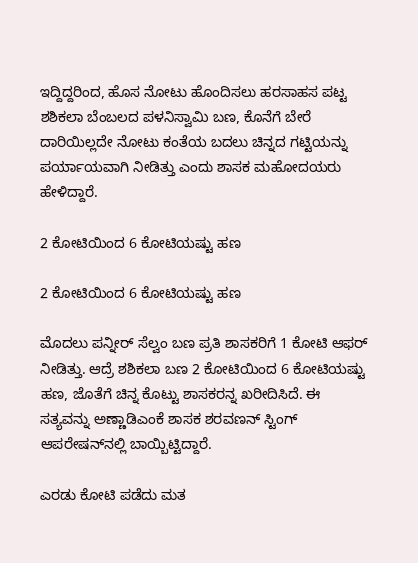ಇದ್ದಿದ್ದರಿಂದ, ಹೊಸ ನೋಟು ಹೊಂದಿಸಲು ಹರಸಾಹಸ ಪಟ್ಟ ಶಶಿಕಲಾ ಬೆಂಬಲದ ಪಳನಿಸ್ವಾಮಿ ಬಣ, ಕೊನೆಗೆ ಬೇರೆ ದಾರಿಯಿಲ್ಲದೇ ನೋಟು ಕಂತೆಯ ಬದಲು ಚಿನ್ನದ ಗಟ್ಟಿಯನ್ನು ಪರ್ಯಾಯವಾಗಿ ನೀಡಿತ್ತು ಎಂದು ಶಾಸಕ ಮಹೋದಯರು ಹೇಳಿದ್ದಾರೆ.

2 ಕೋಟಿಯಿಂದ 6 ಕೋಟಿಯಷ್ಟು ಹಣ

2 ಕೋಟಿಯಿಂದ 6 ಕೋಟಿಯಷ್ಟು ಹಣ

ಮೊದಲು ಪನ್ನೀರ್ ಸೆಲ್ವಂ ಬಣ ಪ್ರತಿ ಶಾಸಕರಿಗೆ 1 ಕೋಟಿ ಆಫರ್ ನೀಡಿತ್ತು. ಆದ್ರೆ ಶಶಿಕಲಾ ಬಣ 2 ಕೋಟಿಯಿಂದ 6 ಕೋಟಿಯಷ್ಟು ಹಣ, ಜೊತೆಗೆ ಚಿನ್ನ ಕೊಟ್ಟು ಶಾಸಕರನ್ನ ಖರೀದಿಸಿದೆ. ಈ ಸತ್ಯವನ್ನು ಅಣ್ಣಾಡಿಎಂಕೆ ಶಾಸಕ ಶರವಣನ್ ಸ್ಟಿಂಗ್ ಆಪರೇಷನ್‍ನಲ್ಲಿ ಬಾಯ್ಬಿಟ್ಟಿದ್ದಾರೆ.

ಎರಡು ಕೋಟಿ ಪಡೆದು ಮತ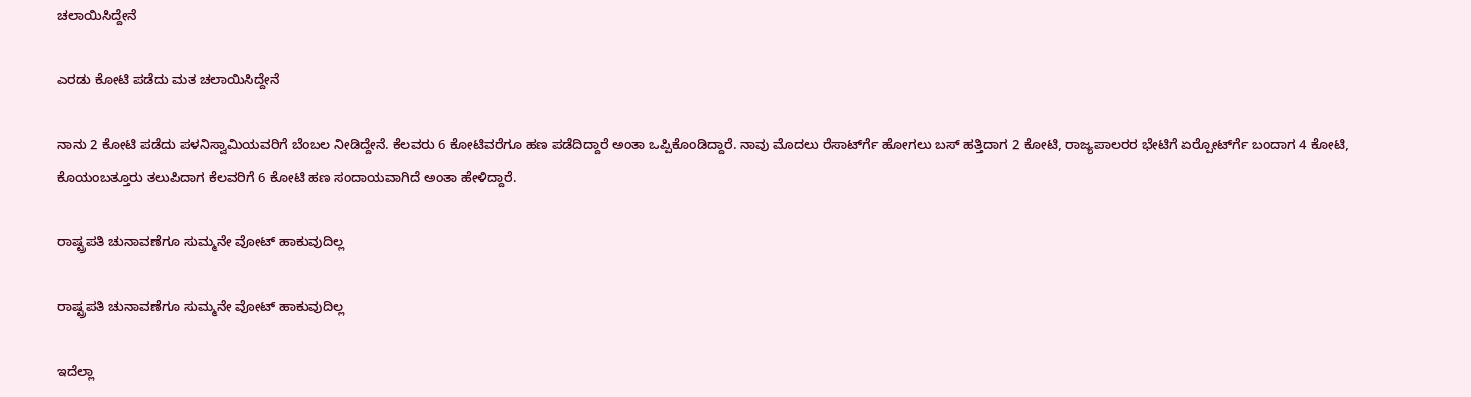ಚಲಾಯಿಸಿದ್ದೇನೆ

ಎರಡು ಕೋಟಿ ಪಡೆದು ಮತ ಚಲಾಯಿಸಿದ್ದೇನೆ

ನಾನು 2 ಕೋಟಿ ಪಡೆದು ಪಳನಿಸ್ವಾಮಿಯವರಿಗೆ ಬೆಂಬಲ ನೀಡಿದ್ದೇನೆ. ಕೆಲವರು 6 ಕೋಟಿವರೆಗೂ ಹಣ ಪಡೆದಿದ್ದಾರೆ ಅಂತಾ ಒಪ್ಪಿಕೊಂಡಿದ್ದಾರೆ. ನಾವು ಮೊದಲು ರೆಸಾರ್ಟ್‍ಗೆ ಹೋಗಲು ಬಸ್ ಹತ್ತಿದಾಗ 2 ಕೋಟಿ, ರಾಜ್ಯಪಾಲರರ ಭೇಟಿಗೆ ಏರ್‍ಪೋರ್ಟ್‍ಗೆ ಬಂದಾಗ 4 ಕೋಟಿ, ಕೊಯಂಬತ್ತೂರು ತಲುಪಿದಾಗ ಕೆಲವರಿಗೆ 6 ಕೋಟಿ ಹಣ ಸಂದಾಯವಾಗಿದೆ ಅಂತಾ ಹೇಳಿದ್ದಾರೆ.

ರಾಷ್ಟ್ರಪತಿ ಚುನಾವಣೆಗೂ ಸುಮ್ಮನೇ ವೋಟ್ ಹಾಕುವುದಿಲ್ಲ

ರಾಷ್ಟ್ರಪತಿ ಚುನಾವಣೆಗೂ ಸುಮ್ಮನೇ ವೋಟ್ ಹಾಕುವುದಿಲ್ಲ

ಇದೆಲ್ಲಾ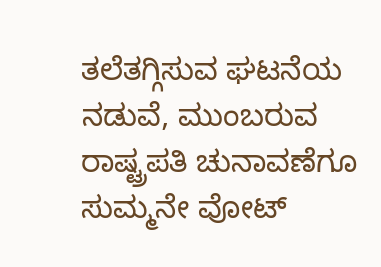ತಲೆತಗ್ಗಿಸುವ ಘಟನೆಯ ನಡುವೆ, ಮುಂಬರುವ ರಾಷ್ಟ್ರಪತಿ ಚುನಾವಣೆಗೂ ಸುಮ್ಮನೇ ವೋಟ್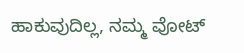ಹಾಕುವುದಿಲ್ಲ, ನಮ್ಮ ವೋಟ್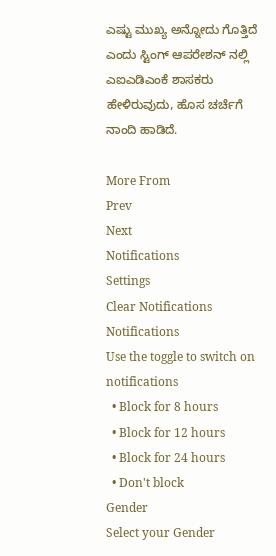ಎಷ್ಟು ಮುಖ್ಯ ಅನ್ನೋದು ಗೊತ್ತಿದೆ ಎಂದು ಸ್ಟಿಂಗ್ ಆಪರೇಶನ್ ನಲ್ಲಿ ಎಐಎಡಿಎಂಕೆ ಶಾಸಕರು ಹೇಳಿರುವುದು, ಹೊಸ ಚರ್ಚೆಗೆ ನಾಂದಿ ಹಾಡಿದೆ.

More From
Prev
Next
Notifications
Settings
Clear Notifications
Notifications
Use the toggle to switch on notifications
  • Block for 8 hours
  • Block for 12 hours
  • Block for 24 hours
  • Don't block
Gender
Select your Gender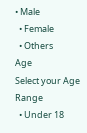• Male
  • Female
  • Others
Age
Select your Age Range
  • Under 18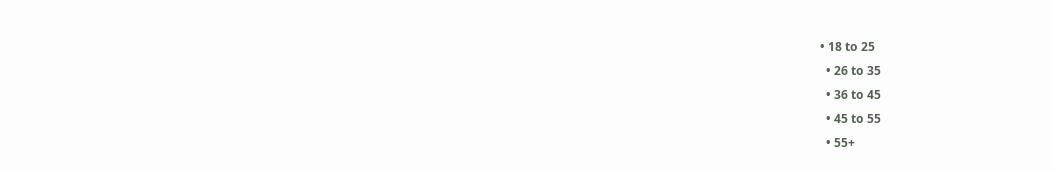• 18 to 25
  • 26 to 35
  • 36 to 45
  • 45 to 55
  • 55+